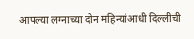आपल्या लग्नाच्या दोन महिन्यांआधी दिल्लीची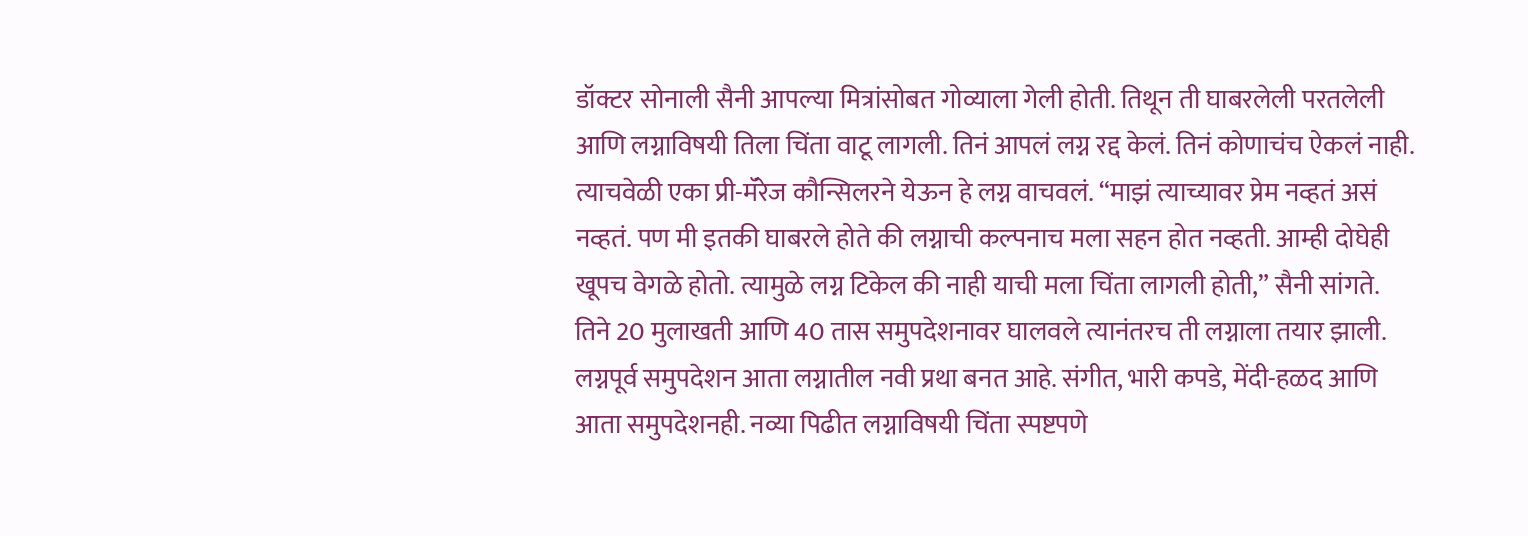डॉक्टर सोनाली सैनी आपल्या मित्रांसोबत गोव्याला गेली होती. तिथून ती घाबरलेली परतलेली आणि लग्नाविषयी तिला चिंता वाटू लागली. तिनं आपलं लग्न रद्द केलं. तिनं कोणाचंच ऐकलं नाही. त्याचवेळी एका प्री-मॅरेज कौन्सिलरने येऊन हे लग्न वाचवलं. “माझं त्याच्यावर प्रेम नव्हतं असं नव्हतं. पण मी इतकी घाबरले होते की लग्नाची कल्पनाच मला सहन होत नव्हती. आम्ही दोघेही खूपच वेगळे होतो. त्यामुळे लग्न टिकेल की नाही याची मला चिंता लागली होती,” सैनी सांगते. तिने 20 मुलाखती आणि 40 तास समुपदेशनावर घालवले त्यानंतरच ती लग्नाला तयार झाली.
लग्नपूर्व समुपदेशन आता लग्नातील नवी प्रथा बनत आहे. संगीत, भारी कपडे, मेंदी-हळद आणि आता समुपदेशनही. नव्या पिढीत लग्नाविषयी चिंता स्पष्टपणे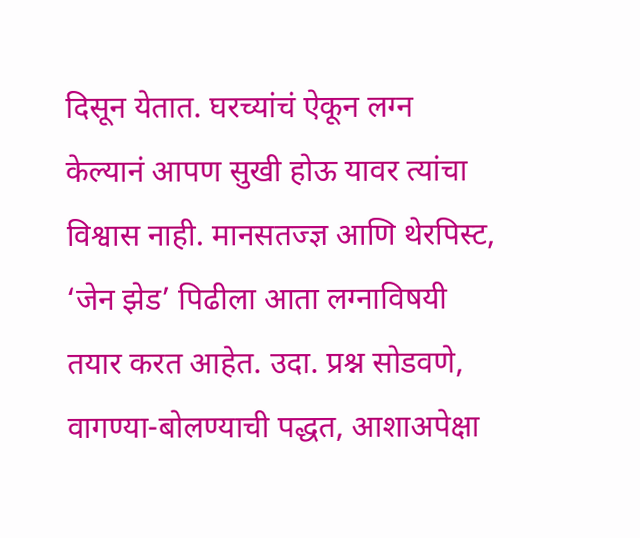दिसून येतात. घरच्यांचं ऐकून लग्न केल्यानं आपण सुखी होऊ यावर त्यांचा विश्वास नाही. मानसतज्ज्ञ आणि थेरपिस्ट, ‘जेन झेड’ पिढीला आता लग्नाविषयी तयार करत आहेत. उदा. प्रश्न सोडवणे, वागण्या-बोलण्याची पद्धत, आशाअपेक्षा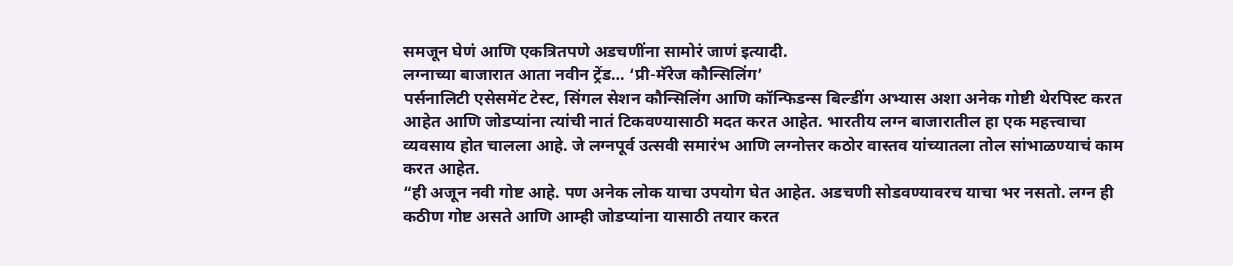समजून घेणं आणि एकत्रितपणे अडचणींना सामोरं जाणं इत्यादी.
लग्नाच्या बाजारात आता नवीन ट्रेंड… ‘प्री-मॅरेज कौन्सिलिंग’
पर्सनालिटी एसेसमेंट टेस्ट, सिंगल सेशन कौन्सिलिंग आणि कॉन्फिडन्स बिल्डींग अभ्यास अशा अनेक गोष्टी थेरपिस्ट करत आहेत आणि जोडप्यांना त्यांची नातं टिकवण्यासाठी मदत करत आहेत. भारतीय लग्न बाजारातील हा एक महत्त्वाचा व्यवसाय होत चालला आहे. जे लग्नपूर्व उत्सवी समारंभ आणि लग्नोत्तर कठोर वास्तव यांच्यातला तोल सांभाळण्याचं काम करत आहेत.
“ही अजून नवी गोष्ट आहे. पण अनेक लोक याचा उपयोग घेत आहेत. अडचणी सोडवण्यावरच याचा भर नसतो. लग्न ही कठीण गोष्ट असते आणि आम्ही जोडप्यांना यासाठी तयार करत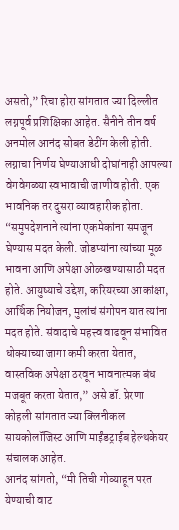असतो,” रिचा होरा सांगतात ज्या दिल्लीत लग्नपूर्व प्रशिक्षिका आहेत. सैनीने तीन वर्ष अनमोल आनंद सोबत डेटींग केली होती. लग्नाचा निर्णय घेण्याआधी दोघांनाही आपल्या वेगवेगळ्या स्वभावाची जाणीव होती. एक भावनिक तर दुसरा व्यावहारीक होता. “समुपदेशनाने त्यांना एकमेकांना समजून घेण्यास मदत केली. जोडप्यांना त्यांच्या मूळ भावना आणि अपेक्षा ओळखण्यासाठी मदत होते. आयुष्याचे उद्देश, करियरच्या आकांक्षा, आर्थिक नियोजन, मुलांचं संगोपन यात त्यांना मदत होते. संवादाचे महत्त्व वाढवून संभावित धोक्याच्या जागा कमी करता येतात, वास्तविक अपेक्षा ठरवून भावनात्मक बंध मजबूत करता येतात,” असे डॉ. प्रेरणा कोहली सांगतात ज्या क्लिनीकल सायकोलॉजिस्ट आणि माईंडट्राईब हेल्थकेयर संचालक आहेत.
आनंद सांगतो, “मी तिची गोव्याहून परत येण्याची वाट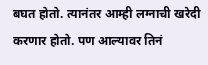बघत होतो. त्यानंतर आम्ही लग्नाची खरेदी करणार होतो. पण आल्यावर तिनं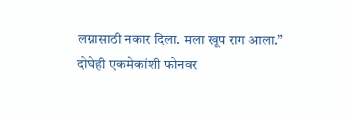लग्नासाठी नकार दिला. मला खूप राग आला.” दोघेही एकमेकांशी फोनवर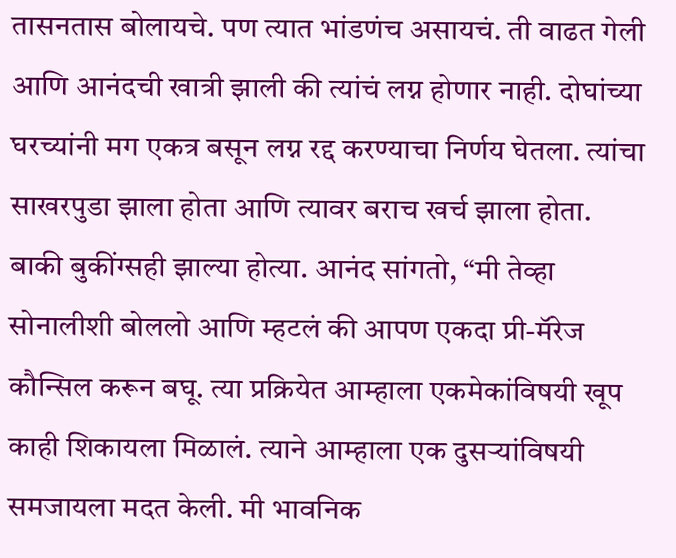तासनतास बोलायचे. पण त्यात भांडणंच असायचं. ती वाढत गेली आणि आनंदची खात्री झाली की त्यांचं लग्न होणार नाही. दोघांच्या घरच्यांनी मग एकत्र बसून लग्न रद्द करण्याचा निर्णय घेतला. त्यांचा साखरपुडा झाला होता आणि त्यावर बराच खर्च झाला होता. बाकी बुकींग्सही झाल्या होत्या. आनंद सांगतो, “मी तेव्हा सोनालीशी बोललो आणि म्हटलं की आपण एकदा प्री-मॅरेज कौन्सिल करून बघू. त्या प्रक्रियेत आम्हाला एकमेकांविषयी खूप काही शिकायला मिळालं. त्याने आम्हाला एक दुसऱ्यांविषयी समजायला मदत केली. मी भावनिक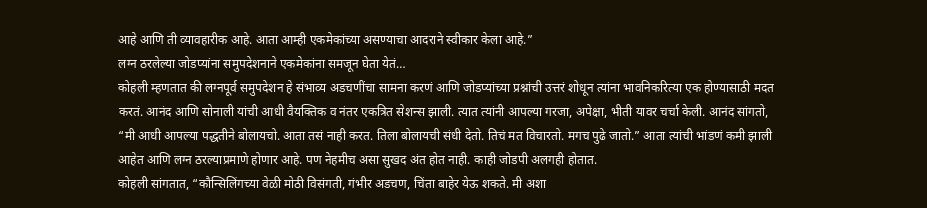आहे आणि ती व्यावहारीक आहे. आता आम्ही एकमेकांच्या असण्याचा आदराने स्वीकार केला आहे.”
लग्न ठरलेल्या जोडप्यांना समुपदेशनाने एकमेकांना समजून घेता येतं…
कोहली म्हणतात की लग्नपूर्व समुपदेशन हे संभाव्य अडचणींचा सामना करणं आणि जोडप्यांच्या प्रश्नांची उत्तरं शोधून त्यांना भावनिकरित्या एक होण्यासाठी मदत करतं. आनंद आणि सोनाली यांची आधी वैयक्तिक व नंतर एकत्रित सेशन्स झाली. त्यात त्यांनी आपल्या गरजा, अपेक्षा, भीती यावर चर्चा केली. आनंद सांगतो, “मी आधी आपल्या पद्धतीने बोलायचो. आता तसं नाही करत. तिला बोलायची संधी देतो. तिचं मत विचारतो. मगच पुढे जातो.” आता त्यांची भांडणं कमी झाली आहेत आणि लग्न ठरल्याप्रमाणे होणार आहे. पण नेहमीच असा सुखद अंत होत नाही. काही जोडपी अलगही होतात.
कोहली सांगतात, “कौन्सिलिंगच्या वेळी मोठी विसंगती, गंभीर अडचण, चिंता बाहेर येऊ शकते. मी अशा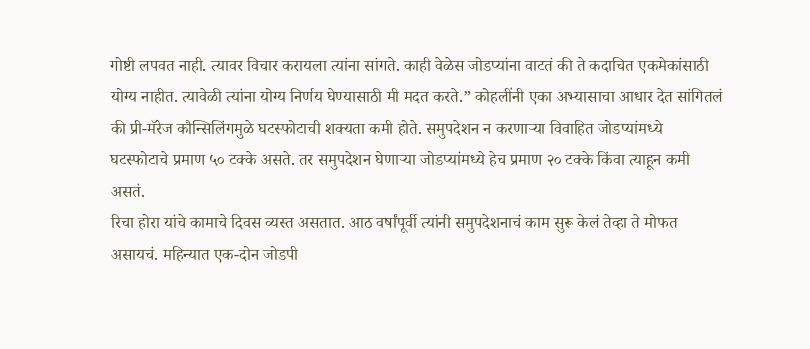गोष्टी लपवत नाही. त्यावर विचार करायला त्यांना सांगते. काही वेळेस जोडप्यांना वाटतं की ते कदाचित एकमेकांसाठी योग्य नाहीत. त्यावेळी त्यांना योग्य निर्णय घेण्यासाठी मी मदत करते.” कोहलींनी एका अभ्यासाचा आधार देत सांगितलं की प्री-मॅरेज कौन्सिलिंगमुळे घटस्फोटाची शक्यता कमी होते. समुपदेशन न करणाऱ्या विवाहित जोडप्यांमध्ये घटस्फोटाचे प्रमाण ५० टक्के असते. तर समुपदेशन घेणाऱ्या जोडप्यांमध्ये हेच प्रमाण २० टक्के किंवा त्याहून कमी असतं.
रिचा होरा यांचे कामाचे दिवस व्यस्त असतात. आठ वर्षांपूर्वी त्यांनी समुपदेशनाचं काम सुरू केलं तेव्हा ते मोफत असायचं. महिन्यात एक-दोन जोडपी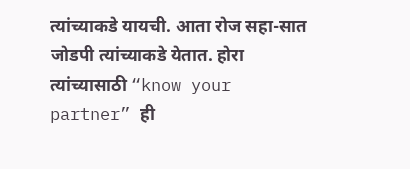त्यांच्याकडे यायची. आता रोज सहा-सात जोडपी त्यांच्याकडे येतात. होरा त्यांच्यासाठी “know your partner” ही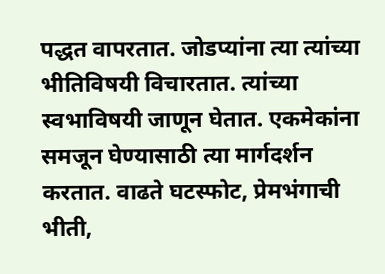पद्धत वापरतात. जोडप्यांना त्या त्यांच्या भीतिविषयी विचारतात. त्यांच्या स्वभाविषयी जाणून घेतात. एकमेकांना समजून घेण्यासाठी त्या मार्गदर्शन करतात. वाढते घटस्फोट, प्रेमभंगाची भीती,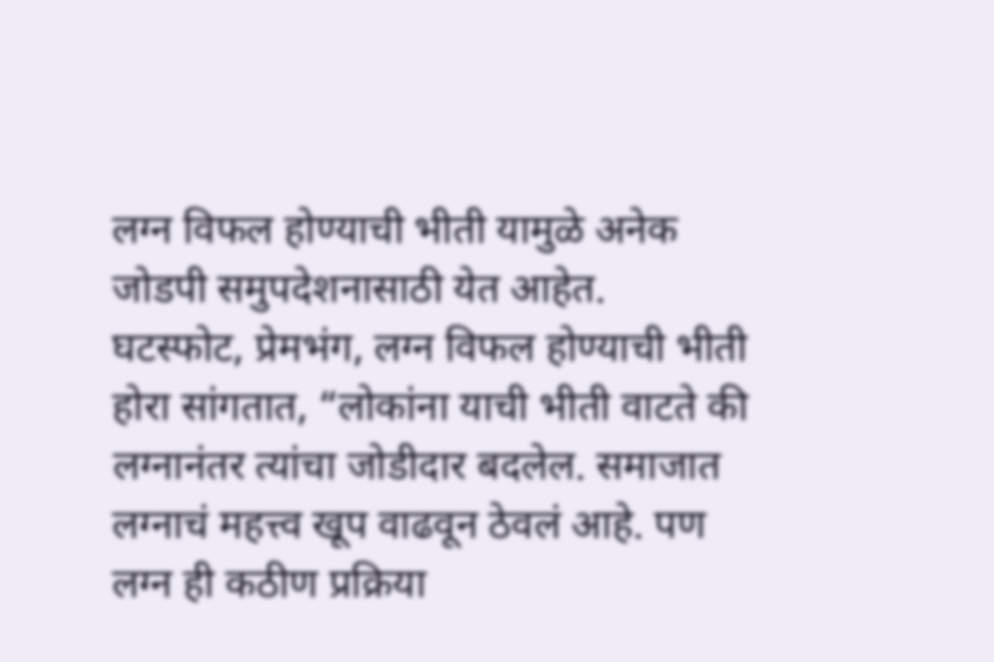लग्न विफल होण्याची भीती यामुळे अनेक जोडपी समुपदेशनासाठी येत आहेत.
घटस्फोट, प्रेमभंग, लग्न विफल होण्याची भीती
होरा सांगतात, “लोकांना याची भीती वाटते की लग्नानंतर त्यांचा जोडीदार बदलेल. समाजात लग्नाचं महत्त्व खूप वाढवून ठेवलं आहे. पण लग्न ही कठीण प्रक्रिया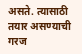असते. त्यासाठी तयार असण्याची गरज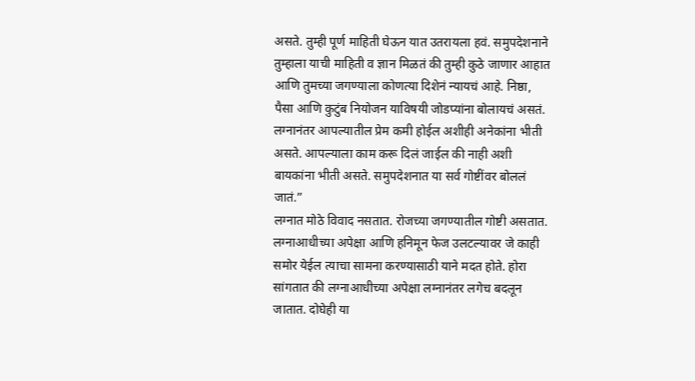असते. तुम्ही पूर्ण माहिती घेऊन यात उतरायला हवं. समुपदेशनाने तुम्हाला याची माहिती व ज्ञान मिळतं की तुम्ही कुठे जाणार आहात आणि तुमच्या जगण्याला कोणत्या दिशेनं न्यायचं आहे. निष्ठा, पैसा आणि कुटुंब नियोजन याविषयी जोडप्यांना बोलायचं असतं. लग्नानंतर आपल्यातील प्रेम कमी होईल अशीही अनेकांना भीती असते. आपल्याला काम करू दिलं जाईल की नाही अशी बायकांना भीती असते. समुपदेशनात या सर्व गोष्टींवर बोललं जातं.”
लग्नात मोठे विवाद नसतात. रोजच्या जगण्यातील गोष्टी असतात. लग्नाआधीच्या अपेक्षा आणि हनिमून फेज उलटल्यावर जे काही समोर येईल त्याचा सामना करण्यासाठी याने मदत होते. होरा सांगतात की लग्नाआधीच्या अपेक्षा लग्नानंतर लगेच बदलून जातात. दोघेही या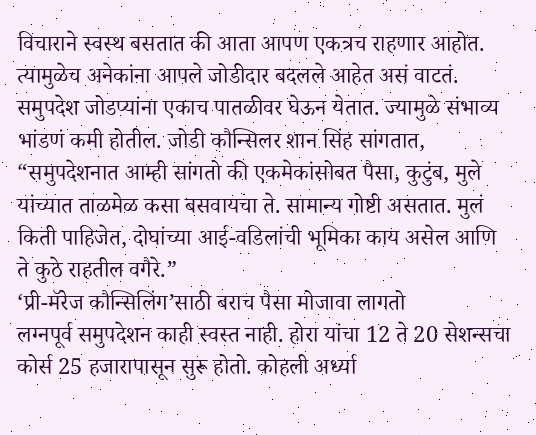विचाराने स्वस्थ बसतात की आता आपण एकत्रच राहणार आहोत. त्यामुळेच अनेकांना आपले जोडीदार बदलले आहेत असं वाटतं. समुपदेश जोडप्यांना एकाच पातळीवर घेऊन येतात. ज्यामुळे संभाव्य भांडणं कमी होतील. जोडी कौन्सिलर शान सिंह सांगतात, “समुपदेशनात आम्ही सांगतो की एकमेकांसोबत पैसा, कुटुंब, मुले यांच्यात ताळमेळ कसा बसवायचा ते. सामान्य गोष्टी असतात. मुलं किती पाहिजेत, दोघांच्या आई-वडिलांची भूमिका काय असेल आणि ते कुठे राहतील वगैरे.”
‘प्री-मॅरेज कौन्सिलिंग’साठी बराच पैसा मोजावा लागतो
लग्नपूर्व समुपदेशन काही स्वस्त नाही. होरा यांचा 12 ते 20 सेशन्सचा कोर्स 25 हजारापासून सुरू होतो. कोहली अर्ध्या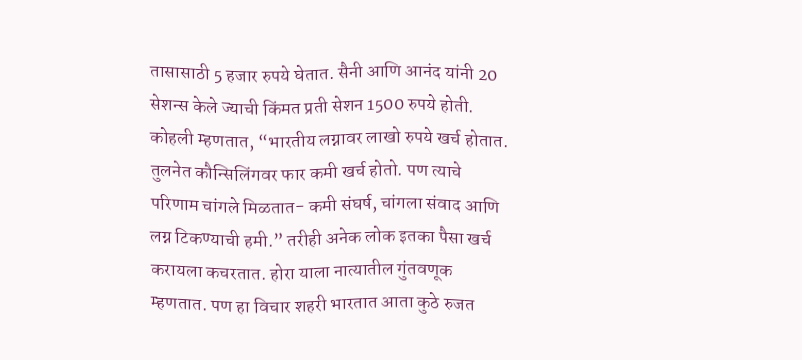तासासाठी 5 हजार रुपये घेतात. सैनी आणि आनंद यांनी 20 सेशन्स केले ज्याची किंमत प्रती सेशन 1500 रुपये होती. कोहली म्हणतात, “भारतीय लग्नावर लाखो रुपये खर्च होतात. तुलनेत कौन्सिलिंगवर फार कमी खर्च होतो. पण त्याचे परिणाम चांगले मिळतात- कमी संघर्ष, चांगला संवाद आणि लग्न टिकण्याची हमी.” तरीही अनेक लोक इतका पैसा खर्च करायला कचरतात. होरा याला नात्यातील गुंतवणूक म्हणतात. पण हा विचार शहरी भारतात आता कुठे रुजत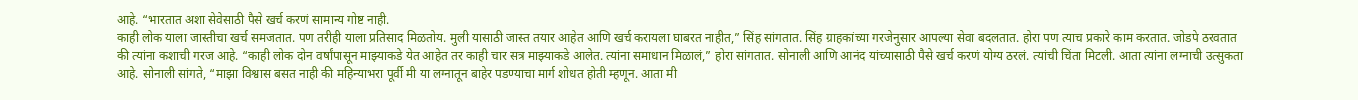आहे. “भारतात अशा सेवेसाठी पैसे खर्च करणं सामान्य गोष्ट नाही.
काही लोक याला जास्तीचा खर्च समजतात. पण तरीही याला प्रतिसाद मिळतोय. मुली यासाठी जास्त तयार आहेत आणि खर्च करायला घाबरत नाहीत,” सिंह सांगतात. सिंह ग्राहकांच्या गरजेनुसार आपल्या सेवा बदलतात. होरा पण त्याच प्रकारे काम करतात. जोडपे ठरवतात की त्यांना कशाची गरज आहे. “काही लोक दोन वर्षांपासून माझ्याकडे येत आहेत तर काही चार सत्र माझ्याकडे आलेत. त्यांना समाधान मिळालं,” होरा सांगतात. सोनाली आणि आनंद यांच्यासाठी पैसे खर्च करणं योग्य ठरलं. त्यांची चिंता मिटली. आता त्यांना लग्नाची उत्सुकता आहे. सोनाली सांगते, “माझा विश्वास बसत नाही की महिन्याभरा पूर्वी मी या लग्नातून बाहेर पडण्याचा मार्ग शोधत होती म्हणून. आता मी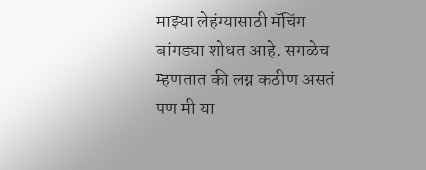माझ्या लेहंग्यासाठी मॅचिंग बांगड्या शोधत आहे. सगळेच म्हणतात की लग्न कठीण असतं पण मी या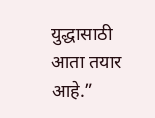युद्धासाठी आता तयार आहे.”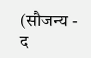(सौजन्य - द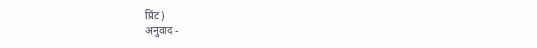प्रिंट)
अनुवाद -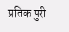प्रतिक पुरी